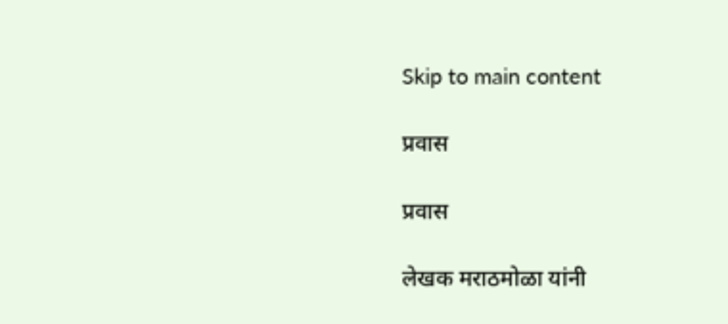Skip to main content

प्रवास

प्रवास

लेखक मराठमोळा यांनी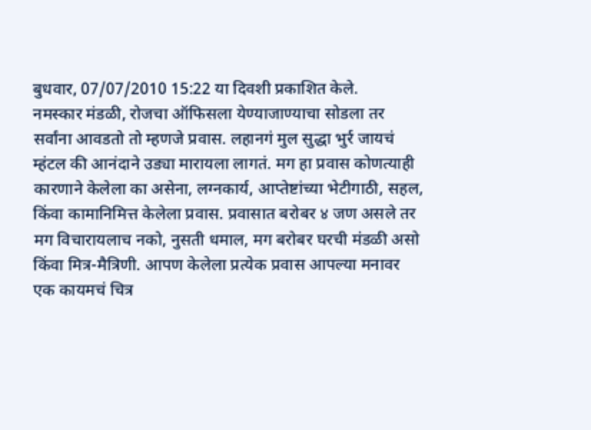बुधवार, 07/07/2010 15:22 या दिवशी प्रकाशित केले.
नमस्कार मंडळी, रोजचा ऑफिसला येण्याजाण्याचा सोडला तर सर्वांना आवडतो तो म्हणजे प्रवास. लहानगं मुल सुद्धा भुर्र जायचं म्हंटल की आनंदाने उड्या मारायला लागतं. मग हा प्रवास कोणत्याही कारणाने केलेला का असेना, लग्नकार्य, आप्तेष्टांच्या भेटीगाठी, सहल, किंवा कामानिमित्त केलेला प्रवास. प्रवासात बरोबर ४ जण असले तर मग विचारायलाच नको, नुसती धमाल, मग बरोबर घरची मंडळी असो किंवा मित्र-मैत्रिणी. आपण केलेला प्रत्येक प्रवास आपल्या मनावर एक कायमचं चित्र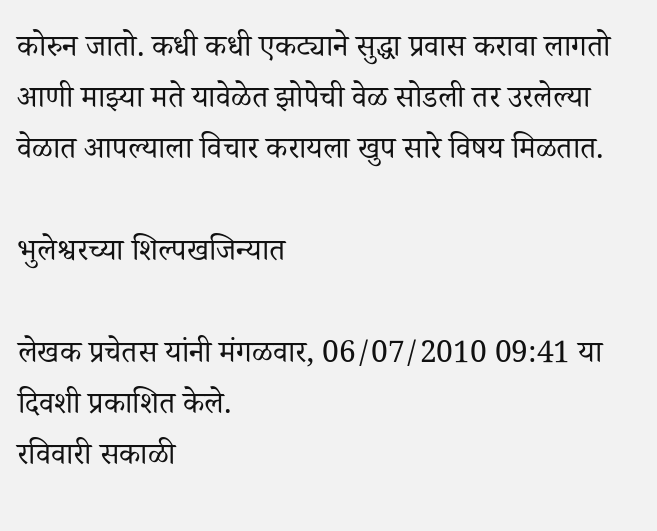कोरुन जातो. कधी कधी एकट्याने सुद्धा प्रवास करावा लागतो आणी माझ्या मते यावेळेत झोपेची वेळ सोडली तर उरलेल्या वेळात आपल्याला विचार करायला खुप सारे विषय मिळतात.

भुलेश्वरच्या शिल्पखजिन्यात

लेखक प्रचेतस यांनी मंगळवार, 06/07/2010 09:41 या दिवशी प्रकाशित केले.
रविवारी सकाळी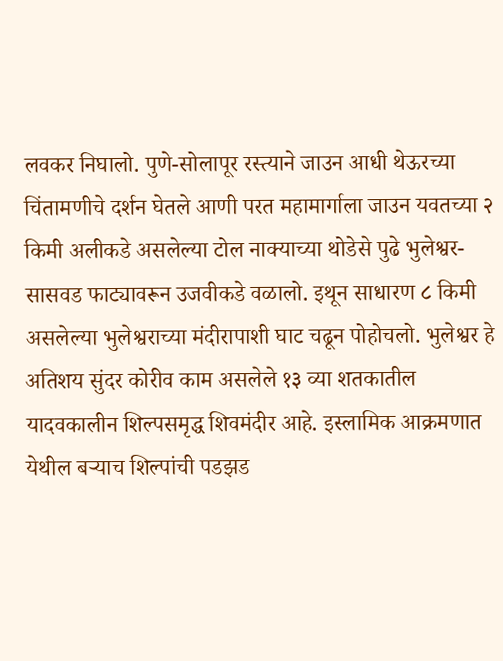लवकर निघालो. पुणे-सोलापूर रस्त्याने जाउन आधी थेऊरच्या चिंतामणीचे दर्शन घेतले आणी परत महामार्गाला जाउन यवतच्या २ किमी अलीकडे असलेल्या टोल नाक्याच्या थोडेसे पुढे भुलेश्वर-सासवड फाट्यावरून उजवीकडे वळालो. इथून साधारण ८ किमी असलेल्या भुलेश्वराच्या मंदीरापाशी घाट चढून पोहोचलो. भुलेश्वर हे अतिशय सुंदर कोरीव काम असलेले १३ व्या शतकातील यादवकालीन शिल्पसमृद्ध शिवमंदीर आहे. इस्लामिक आक्रमणात येथील बर्‍याच शिल्पांची पडझड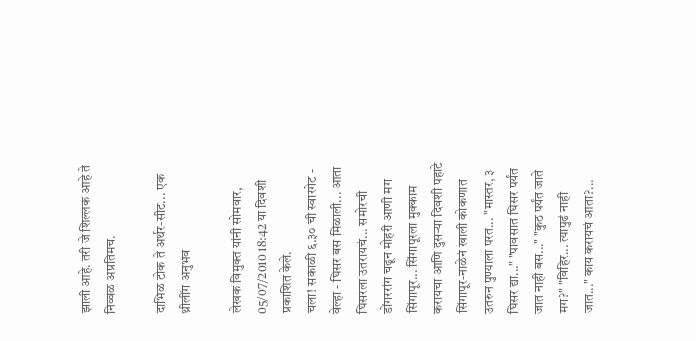झाली आहे. तरी जे शिल्लक आहे ते निव्वळ अप्रतिमच.

दाभिळ टोक ते अर्थर-सीट... एक थ्रीलींग अनुभव

लेखक विमुक्त यांनी सोमवार, 05/07/2010 18:42 या दिवशी प्रकाशित केले.
चला! सकाळी ६.३० ची स्वारगेट - वेल्हा - घिसर बस मिळाली... आता घिसरला उतरायचं... समोरची डोंगररांग चढून मोहरी आणी मग सिंगापूर... सिंगापूरला मुक्काम करायचा आणि दुसर्‍या दिवशी पहाटे सिंगापूर-नाळेनं खाली कोकणात उतरुन पुण्याला परत... "मास्तर, ३ घिसर द्या..." "पावसात घिसर पर्यंत जात नाही बस..." "कुठ पर्यंत जाते मग?" "विहिर... त्यापुढं नाही जात..." काय करायचं आता?...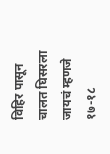विहिर पासून चालत घिसरला जायचं म्हणजे १७-१८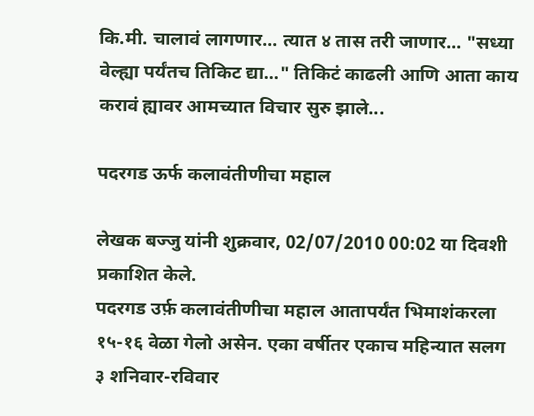कि.मी. चालावं लागणार... त्यात ४ तास तरी जाणार... "सध्या वेल्ह्या पर्यंतच तिकिट द्या..." तिकिटं काढली आणि आता काय करावं ह्यावर आमच्यात विचार सुरु झाले...

पदरगड ऊर्फ कलावंतीणीचा महाल

लेखक बज्जु यांनी शुक्रवार, 02/07/2010 00:02 या दिवशी प्रकाशित केले.
पदरगड उर्फ़ कलावंतीणीचा महाल आतापर्यंत भिमाशंकरला १५-१६ वेळा गेलो असेन. एका वर्षीतर एकाच महिन्यात सलग ३ शनिवार-रविवार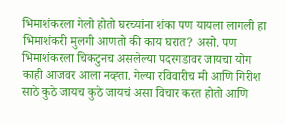भिमाशंकरला गेलो होतो घरच्यांना शंका पण यायला लागली हा भिमाशंकरी मुलगी आणतो की काय घरात? असो. पण भिमाशंकरला चिकटुनच असलेल्या पदरगडावर जायचा योग काही आजवर आला नव्ह्ता. गेल्या रविवारीच मी आणि गिरीश साठे कुठे जायच कुठे जायचं असा विचार करत होतो आणि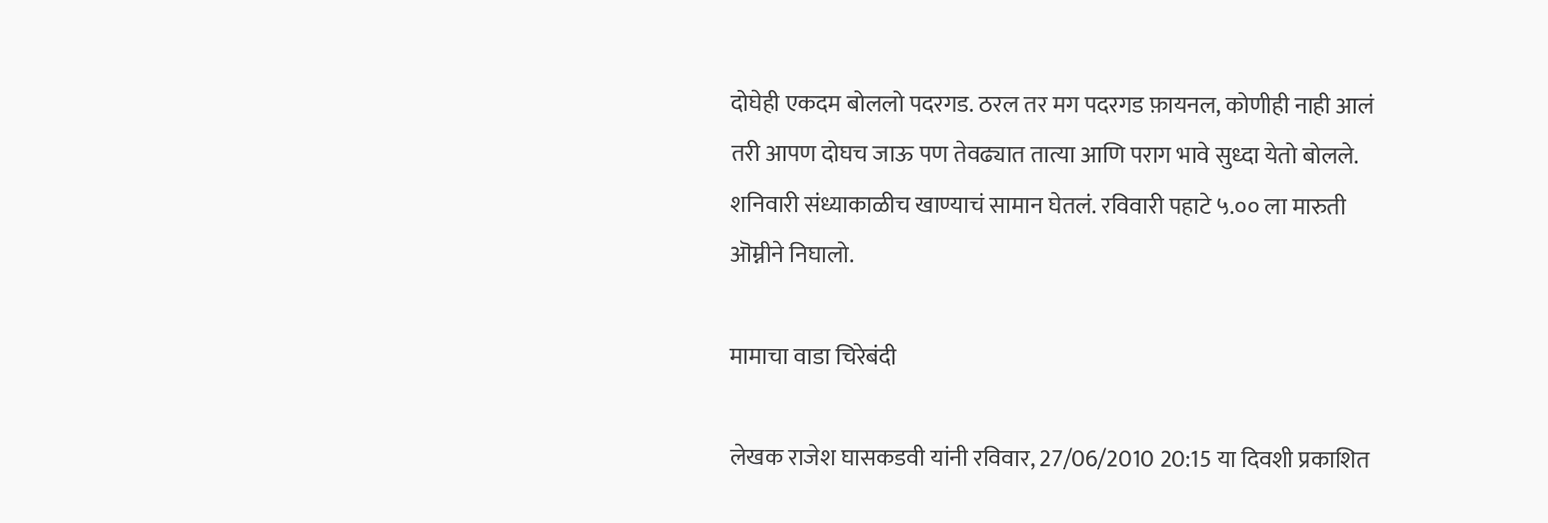दोघेही एकदम बोललो पदरगड. ठरल तर मग पदरगड फ़ायनल, कोणीही नाही आलं तरी आपण दोघच जाऊ पण तेवढ्यात तात्या आणि पराग भावे सुध्दा येतो बोलले. शनिवारी संध्याकाळीच खाण्याचं सामान घेतलं. रविवारी पहाटे ५.०० ला मारुती ऒम्नीने निघालो.

मामाचा वाडा चिरेबंदी

लेखक राजेश घासकडवी यांनी रविवार, 27/06/2010 20:15 या दिवशी प्रकाशित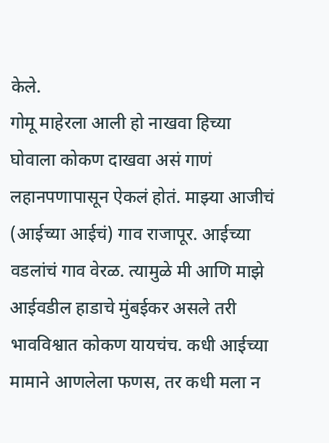केले.
गोमू माहेरला आली हो नाखवा हिच्या घोवाला कोकण दाखवा असं गाणं लहानपणापासून ऐकलं होतं. माझ्या आजीचं (आईच्या आईचं) गाव राजापूर. आईच्या वडलांचं गाव वेरळ. त्यामुळे मी आणि माझे आईवडील हाडाचे मुंबईकर असले तरी भावविश्वात कोकण यायचंच. कधी आईच्या मामाने आणलेला फणस, तर कधी मला न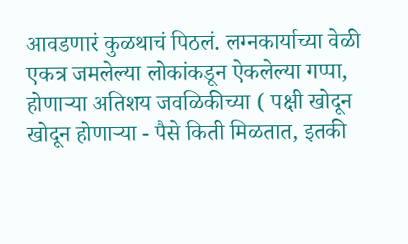आवडणारं कुळथाचं पिठलं. लग्नकार्याच्या वेळी एकत्र जमलेल्या लोकांकडून ऐकलेल्या गप्पा, होणाऱ्या अतिशय जवळिकीच्या ( पक्षी खोदून खोदून होणाऱ्या - पैसे किती मिळतात, इतकी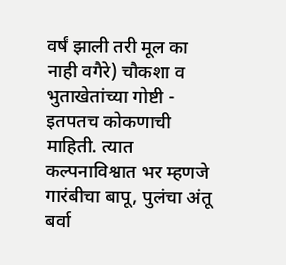वर्षं झाली तरी मूल का नाही वगैरे) चौकशा व भुताखेतांच्या गोष्टी - इतपतच कोकणाची माहिती. त्यात कल्पनाविश्वात भर म्हणजे गारंबीचा बापू, पुलंचा अंतू बर्वा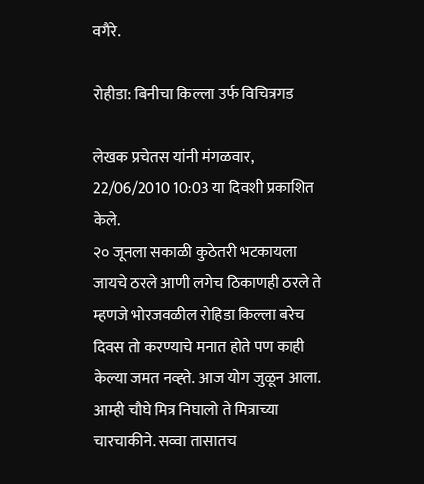वगैरे.

रोहीडा: बिनीचा किल्ला उर्फ विचित्रगड

लेखक प्रचेतस यांनी मंगळवार, 22/06/2010 10:03 या दिवशी प्रकाशित केले.
२० जूनला सकाळी कुठेतरी भटकायला जायचे ठरले आणी लगेच ठिकाणही ठरले ते म्हणजे भोरजवळील रोहिडा किल्ला बरेच दिवस तो करण्याचे मनात होते पण काही केल्या जमत नव्ह्ते. आज योग जुळून आला. आम्ही चौघे मित्र निघालो ते मित्राच्या चारचाकीने. सव्वा तासातच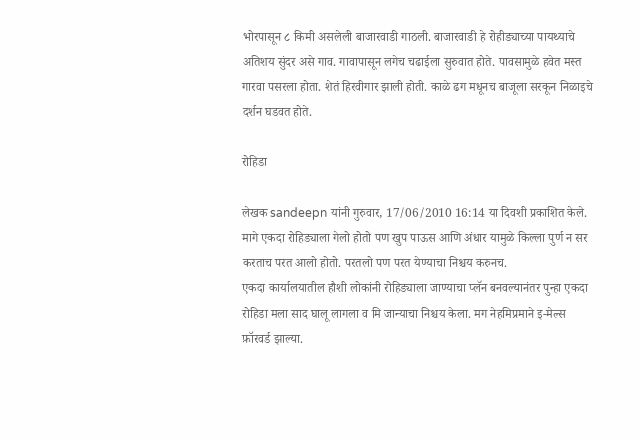भोरपासून ८ किमी असलेली बाजारवाडी गाठली. बाजारवाडी हे रोहीड्याच्या पायथ्याचे अतिशय सुंदर असे गाव. गावापासून लगेच चढाईला सुरुवात होते. पावसामुळे हवेत मस्त गारवा पसरला होता. शेतं हिरवीगार झाली होती. काळे ढग मधूनच बाजूला सरकून निळाइचे दर्शन घडवत होते.

रोहिडा

लेखक sandeepn यांनी गुरुवार, 17/06/2010 16:14 या दिवशी प्रकाशित केले.
मागे एकदा रोहिड्याला गेलो होतो पण खुप पाऊस आणि अंधार यामुळे किल्ला पुर्ण न सर करताच परत आलो होतो. परतलो पण परत येण्याचा निश्चय करुनच.
एकदा कार्यालयातील हौशी लोकांनी रोहिड्याला जाण्याचा प्लॅन बनवल्यानंतर पुन्हा एकदा रोहिडा मला साद घालू लागला व मि जान्याचा निश्चय केला. मग नेहमिप्रमाने इ-मेल्स फ़ॉरवर्ड झाल्या.